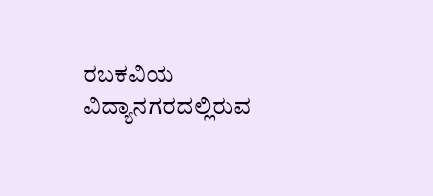ರಬಕವಿಯ ವಿದ್ಯಾನಗರದಲ್ಲಿರುವ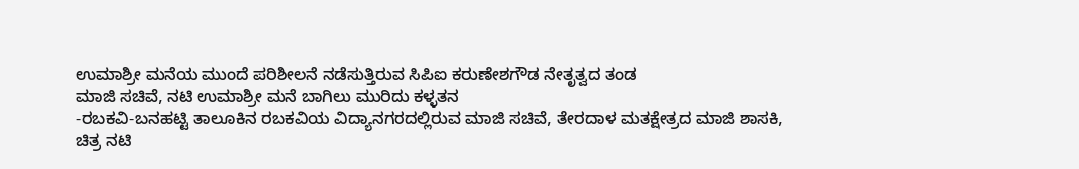ಉಮಾಶ್ರೀ ಮನೆಯ ಮುಂದೆ ಪರಿಶೀಲನೆ ನಡೆಸುತ್ತಿರುವ ಸಿಪಿಐ ಕರುಣೇಶಗೌಡ ನೇತೃತ್ವದ ತಂಡ
ಮಾಜಿ ಸಚಿವೆ, ನಟಿ ಉಮಾಶ್ರೀ ಮನೆ ಬಾಗಿಲು ಮುರಿದು ಕಳ್ಳತನ
-ರಬಕವಿ-ಬನಹಟ್ಟಿ ತಾಲೂಕಿನ ರಬಕವಿಯ ವಿದ್ಯಾನಗರದಲ್ಲಿರುವ ಮಾಜಿ ಸಚಿವೆ, ತೇರದಾಳ ಮತಕ್ಷೇತ್ರದ ಮಾಜಿ ಶಾಸಕಿ, ಚಿತ್ರ ನಟಿ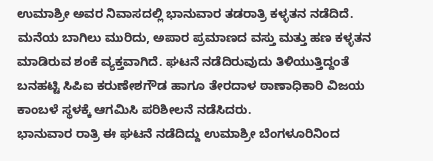ಉಮಾಶ್ರೀ ಅವರ ನಿವಾಸದಲ್ಲಿ ಭಾನುವಾರ ತಡರಾತ್ರಿ ಕಳ್ಳತನ ನಡೆದಿದೆ.
ಮನೆಯ ಬಾಗಿಲು ಮುರಿದು, ಅಪಾರ ಪ್ರಮಾಣದ ವಸ್ತು ಮತ್ತು ಹಣ ಕಳ್ಳತನ ಮಾಡಿರುವ ಶಂಕೆ ವ್ಯಕ್ತವಾಗಿದೆ. ಘಟನೆ ನಡೆದಿರುವುದು ತಿಳಿಯುತ್ತಿದ್ದಂತೆ ಬನಹಟ್ಟಿ ಸಿಪಿಐ ಕರುಣೇಶಗೌಡ ಹಾಗೂ ತೇರದಾಳ ಠಾಣಾಧಿಕಾರಿ ವಿಜಯ ಕಾಂಬಳೆ ಸ್ಥಳಕ್ಕೆ ಆಗಮಿಸಿ ಪರಿಶೀಲನೆ ನಡೆಸಿದರು.
ಭಾನುವಾರ ರಾತ್ರಿ ಈ ಘಟನೆ ನಡೆದಿದ್ದು ಉಮಾಶ್ರೀ ಬೆಂಗಳೂರಿನಿಂದ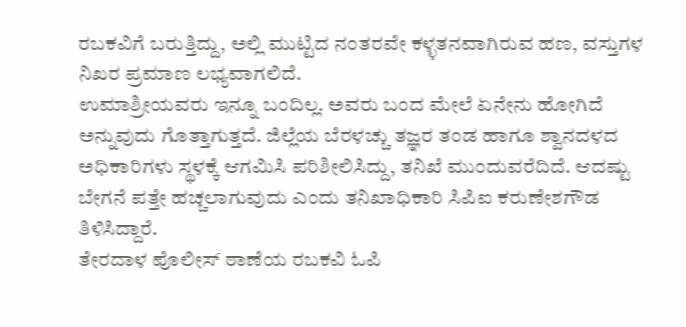ರಬಕವಿಗೆ ಬರುತ್ತಿದ್ದು, ಅಲ್ಲಿ ಮುಟ್ಟಿದ ನಂತರವೇ ಕಳ್ಳತನವಾಗಿರುವ ಹಣ, ವಸ್ತುಗಳ ನಿಖರ ಪ್ರಮಾಣ ಲಭ್ಯವಾಗಲಿದೆ.
ಉಮಾಶ್ರೀಯವರು ಇನ್ನೂ ಬಂದಿಲ್ಲ. ಅವರು ಬಂದ ಮೇಲೆ ಏನೇನು ಹೋಗಿದೆ ಅನ್ನುವುದು ಗೊತ್ತಾಗುತ್ತದೆ. ಜಿಲ್ಲೆಯ ಬೆರಳಚ್ಚು ತಜ್ಞರ ತಂಡ ಹಾಗೂ ಶ್ವಾನದಳದ ಅಧಿಕಾರಿಗಳು ಸ್ಥಳಕ್ಕೆ ಆಗಮಿಸಿ ಪರಿಶೀಲಿಸಿದ್ದು, ತನಿಖೆ ಮುಂದುವರೆದಿದೆ. ಆದಷ್ಟು ಬೇಗನೆ ಪತ್ತೇ ಹಚ್ಚಲಾಗುವುದು ಎಂದು ತನಿಖಾಧಿಕಾರಿ ಸಿಪಿಐ ಕರುಣೇಶಗೌಡ ತಿಳಿಸಿದ್ದಾರೆ.
ತೇರದಾಳ ಪೊಲೀಸ್ ಠಾಣೆಯ ರಬಕವಿ ಓಪಿ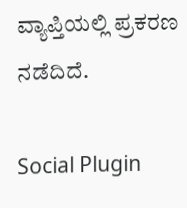ವ್ಯಾಪ್ತಿಯಲ್ಲಿ ಪ್ರಕರಣ ನಡೆದಿದೆ.

Social Plugin